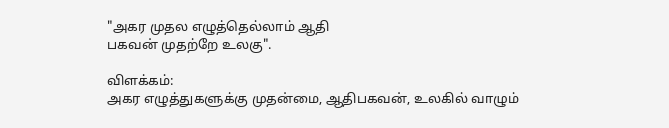"அகர முதல எழுத்தெல்லாம் ஆதி
பகவன் முதற்றே உலகு".

விளக்கம்:
அகர எழுத்துகளுக்கு முதன்மை, ஆதிபகவன், உலகில் வாழும்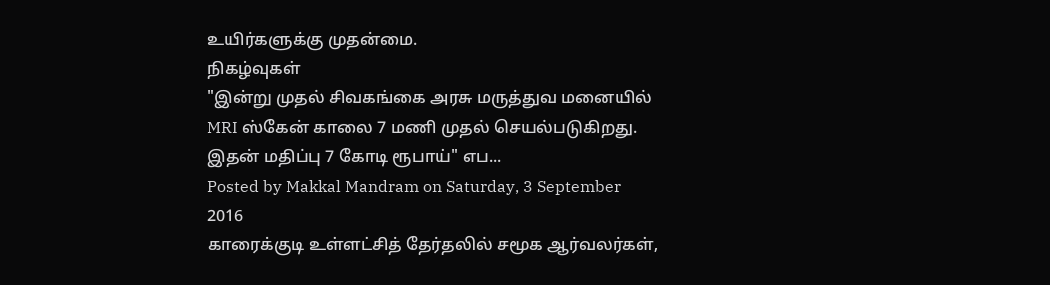உயிர்களுக்கு முதன்மை.
நிகழ்வுகள்
"இன்று முதல் சிவகங்கை அரசு மருத்துவ மனையில் MRI ஸ்கேன் காலை 7 மணி முதல் செயல்படுகிறது. இதன் மதிப்பு 7 கோடி ரூபாய்" எப...
Posted by Makkal Mandram on Saturday, 3 September 2016
காரைக்குடி உள்ளட்சித் தேர்தலில் சமூக ஆர்வலர்கள்,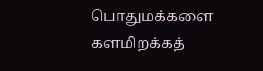பொதுமக்களை களமிறக்கத்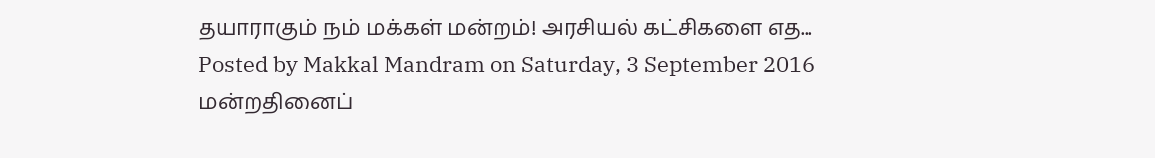தயாராகும் நம் மக்கள் மன்றம்! அரசியல் கட்சிகளை எத...
Posted by Makkal Mandram on Saturday, 3 September 2016
மன்றதினைப்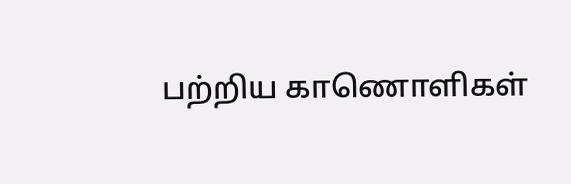பற்றிய காணொளிகள்